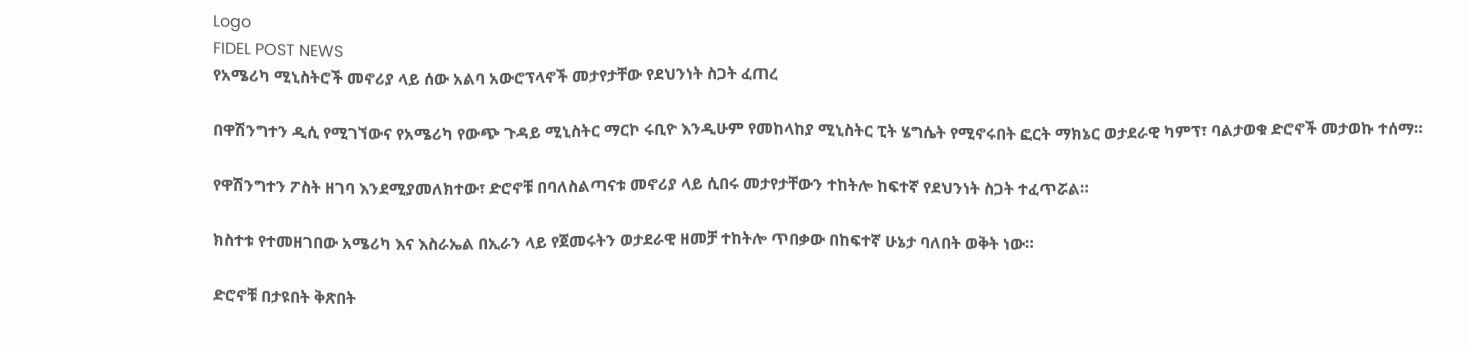Logo
FIDEL POST NEWS
የአሜሪካ ሚኒስትሮች መኖሪያ ላይ ሰው አልባ አውሮፕላኖች መታየታቸው የደህንነት ስጋት ፈጠረ

በዋሽንግተን ዲሲ የሚገኘውና የአሜሪካ የውጭ ጉዳይ ሚኒስትር ማርኮ ሩቢዮ እንዲሁም የመከላከያ ሚኒስትር ፒት ሄግሴት የሚኖሩበት ፎርት ማክኔር ወታደራዊ ካምፕ፣ ባልታወቁ ድሮኖች መታወኩ ተሰማ።

የዋሽንግተን ፖስት ዘገባ እንደሚያመለክተው፣ ድሮኖቹ በባለስልጣናቱ መኖሪያ ላይ ሲበሩ መታየታቸውን ተከትሎ ከፍተኛ የደህንነት ስጋት ተፈጥሯል።

ክስተቱ የተመዘገበው አሜሪካ እና እስራኤል በኢራን ላይ የጀመሩትን ወታደራዊ ዘመቻ ተከትሎ ጥበቃው በከፍተኛ ሁኔታ ባለበት ወቅት ነው።

ድሮኖቹ በታዩበት ቅጽበት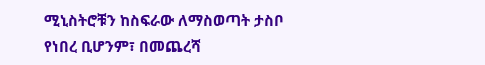ሚኒስትሮቹን ከስፍራው ለማስወጣት ታስቦ የነበረ ቢሆንም፣ በመጨረሻ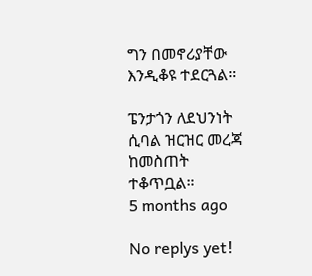ግን በመኖሪያቸው እንዲቆዩ ተደርጓል።

ፔንታጎን ለደህንነት ሲባል ዝርዝር መረጃ ከመስጠት ተቆጥቧል።
5 months ago

No replys yet!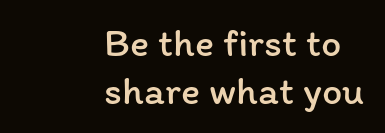Be the first to share what you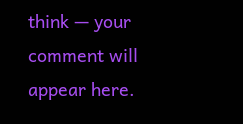think — your comment will appear here.